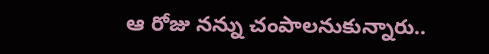ఆ రోజు నన్ను చంపాలనుకున్నారు..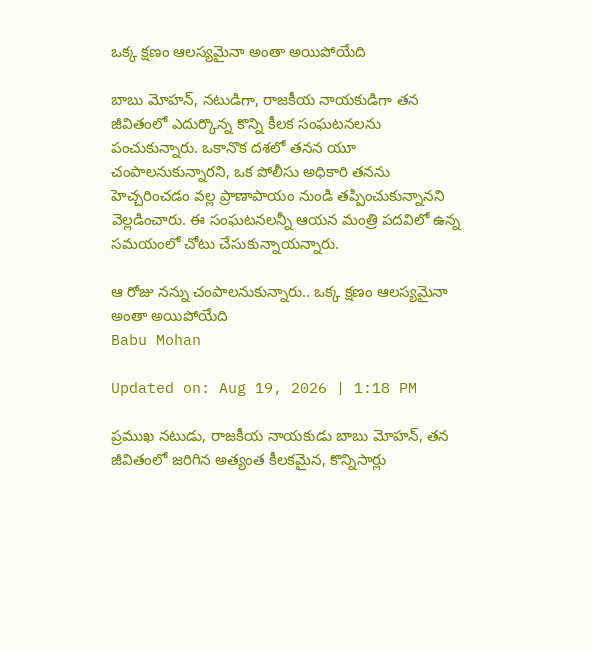ఒక్క క్షణం ఆలస్యమైనా అంతా అయిపోయేది

బాబు మోహన్, నటుడిగా, రాజకీయ నాయకుడిగా తన జీవితంలో ఎదుర్కొన్న కొన్ని కీలక సంఘటనలను పంచుకున్నారు. ఒకానొక దశలో తనన యూ చంపాలనుకున్నారని, ఒక పోలీసు అధికారి తనను హెచ్చరించడం వల్ల ప్రాణాపాయం నుండి తప్పించుకున్నానని వెల్లడించారు. ఈ సంఘటనలన్నీ ఆయన మంత్రి పదవిలో ఉన్న సమయంలో చోటు చేసుకున్నాయన్నారు.

ఆ రోజు నన్ను చంపాలనుకున్నారు.. ఒక్క క్షణం ఆలస్యమైనా అంతా అయిపోయేది
Babu Mohan

Updated on: Aug 19, 2026 | 1:18 PM

ప్రముఖ నటుడు, రాజకీయ నాయకుడు బాబు మోహన్, తన జీవితంలో జరిగిన అత్యంత కీలకమైన, కొన్నిసార్లు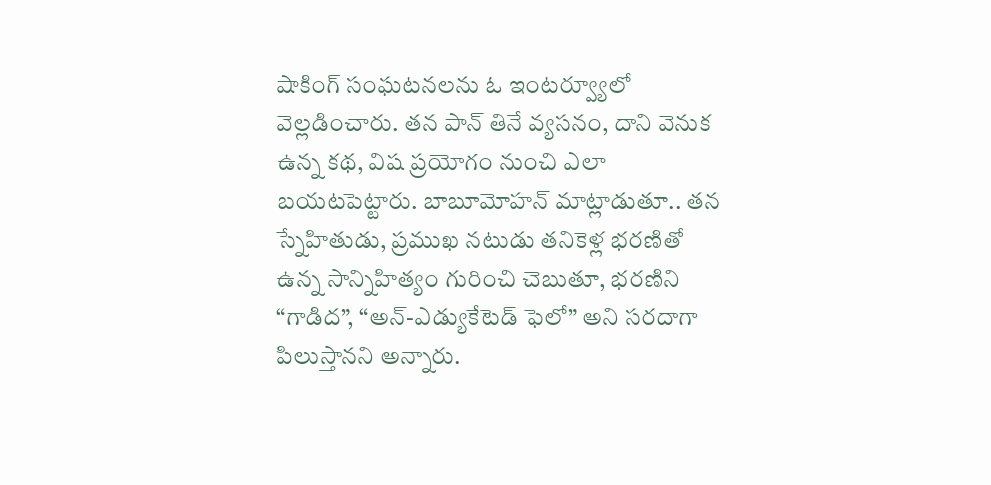షాకింగ్ సంఘటనలను ఓ ఇంటర్వ్యూలో వెల్లడించారు. తన పాన్ తినే వ్యసనం, దాని వెనుక ఉన్న కథ, విష ప్రయోగం నుంచి ఎలా బయటపెట్టారు. బాబూమోహన్ మాట్లాడుతూ.. తన స్నేహితుడు, ప్రముఖ నటుడు తనికెళ్ల భరణితో ఉన్న సాన్నిహిత్యం గురించి చెబుతూ, భరణిని “గాడిద”, “అన్-ఎడ్యుకేటెడ్ ఫెలో” అని సరదాగా పిలుస్తానని అన్నారు.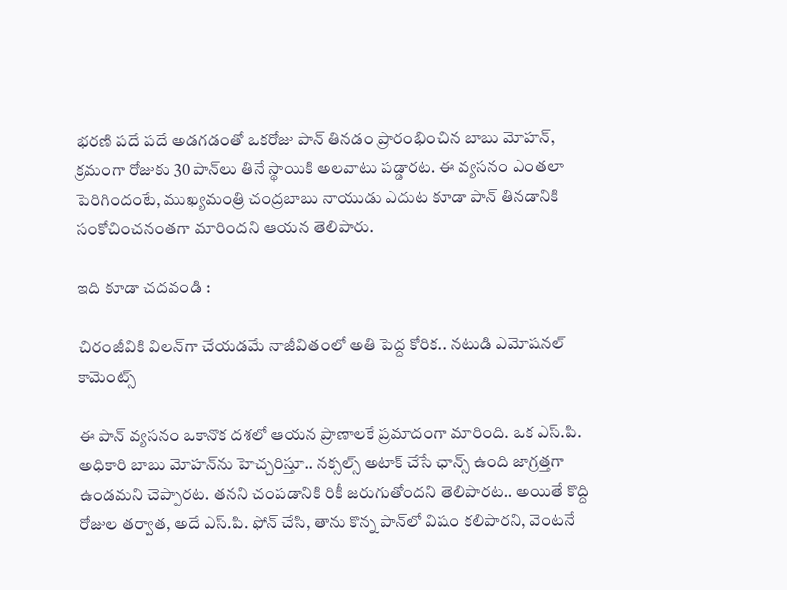భరణి పదే పదే అడగడంతో ఒకరోజు పాన్ తినడం ప్రారంభించిన బాబు మోహన్, క్రమంగా రోజుకు 30 పాన్‌లు తినే స్థాయికి అలవాటు పడ్డారట. ఈ వ్యసనం ఎంతలా పెరిగిందంటే, ముఖ్యమంత్రి చంద్రబాబు నాయుడు ఎదుట కూడా పాన్ తినడానికి సంకోచించనంతగా మారిందని ఆయన తెలిపారు.

ఇది కూడా చదవండి :

చిరంజీవికి విలన్‌గా చేయడమే నాజీవితంలో అతి పెద్ద కోరిక.. నటుడి ఎమోషనల్ కామెంట్స్

ఈ పాన్ వ్యసనం ఒకానొక దశలో ఆయన ప్రాణాలకే ప్రమాదంగా మారింది. ఒక ఎస్.పి. అధికారి బాబు మోహన్‌ను హెచ్చరిస్తూ.. నక్సల్స్ అటాక్ చేసే ఛాన్స్ ఉంది జాగ్రత్తగా ఉండమని చెప్పారట. తనని చంపడానికి రికీ జరుగుతోందని తెలిపారట.. అయితే కొద్ది రోజుల తర్వాత, అదే ఎస్.పి. ఫోన్ చేసి, తాను కొన్న పాన్‌లో విషం కలిపారని, వెంటనే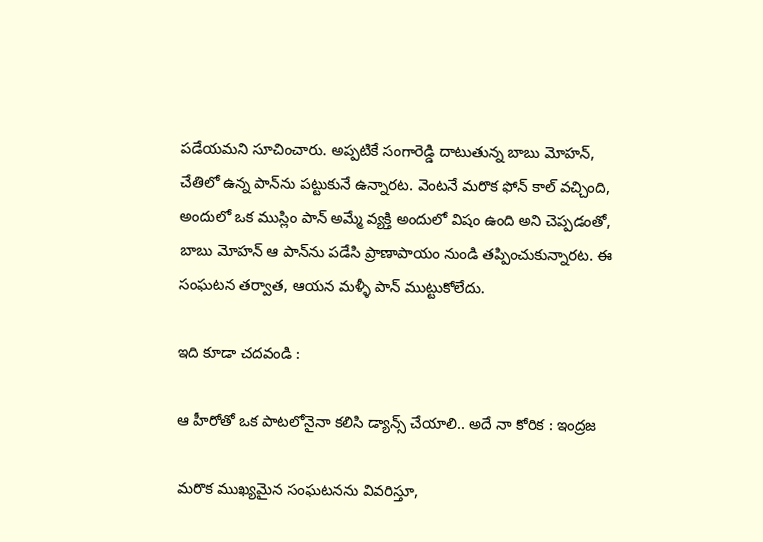పడేయమని సూచించారు. అప్పటికే సంగారెడ్డి దాటుతున్న బాబు మోహన్, చేతిలో ఉన్న పాన్‌ను పట్టుకునే ఉన్నారట. వెంటనే మరొక ఫోన్ కాల్ వచ్చింది, అందులో ఒక ముస్లిం పాన్ అమ్మే వ్యక్తి అందులో విషం ఉంది అని చెప్పడంతో, బాబు మోహన్ ఆ పాన్‌ను పడేసి ప్రాణాపాయం నుండి తప్పించుకున్నారట. ఈ సంఘటన తర్వాత, ఆయన మళ్ళీ పాన్ ముట్టుకోలేదు.

ఇది కూడా చదవండి :

ఆ హీరోతో ఒక పాటలోనైనా కలిసి డ్యాన్స్ చేయాలి.. అదే నా కోరిక : ఇంద్రజ

మరొక ముఖ్యమైన సంఘటనను వివరిస్తూ,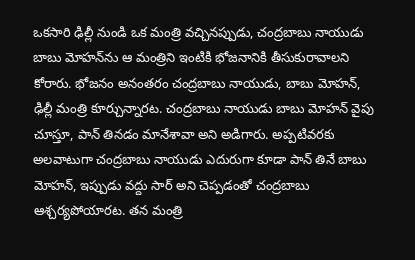ఒకసారి ఢిల్లీ నుండి ఒక మంత్రి వచ్చినప్పుడు, చంద్రబాబు నాయుడు బాబు మోహన్‌ను ఆ మంత్రిని ఇంటికి భోజనానికి తీసుకురావాలని కోరారు. భోజనం అనంతరం చంద్రబాబు నాయుడు, బాబు మోహన్, ఢిల్లీ మంత్రి కూర్చున్నారట. చంద్రబాబు నాయుడు బాబు మోహన్ వైపు చూస్తూ, పాన్ తినడం మానేశావా అని అడిగారు. అప్పటివరకు అలవాటుగా చంద్రబాబు నాయుడు ఎదురుగా కూడా పాన్ తినే బాబు మోహన్, ఇప్పుడు వద్దు సార్ అని చెప్పడంతో చంద్రబాబు ఆశ్చర్యపోయారట. తన మంత్రి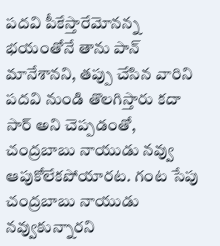పదవి పీకేస్తారేమోనన్న భయంతోనే తాను పాన్ మానేశానని, తప్పు చేసిన వారిని పదవి నుండి తొలగిస్తారు కదా సార్ అని చెప్పడంతో, చంద్రబాబు నాయుడు నవ్వు ఆపుకోలేకపోయారట. గంట సేపు  చంద్రబాబు నాయుడు నవ్వుకున్నారని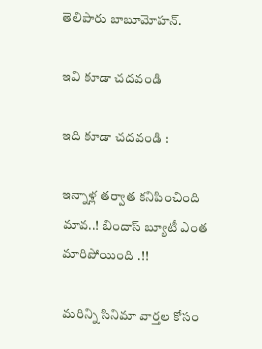తెలిపారు బాబూమోహన్.

ఇవి కూడా చదవండి

ఇది కూడా చదవండి :

ఇన్నాళ్ల తర్వాత కనిపించింది మావ..! బిందాస్ బ్యూటీ ఎంత మారిపోయింది .!!

మరిన్ని సినిమా వార్తల కోసం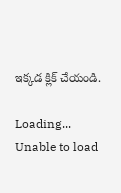ఇక్కడ క్లిక్ చేయండి.

Loading...
Unable to load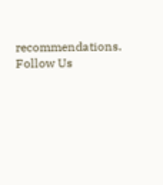recommendations.
Follow Us